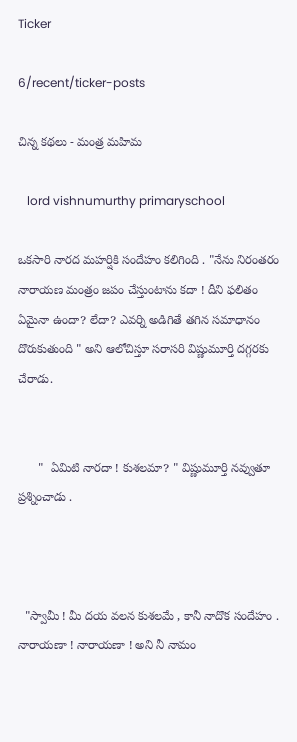Ticker

6/recent/ticker-posts

చిన్న కథలు - మంత్ర మహిమ

   lord vishnumurthy primaryschool

ఒకసారి నారద మహర్షికి సందేహం కలిగింది . "నేను నిరంతరం నారాయణ మంత్రం జపం చేస్తుంటాను కదా ! దీని ఫలితం ఏమైనా ఉందా? లేదా? ఎవర్ని అడిగితే తగిన సమాధానం దొరుకుతుంది " అని ఆలోచిస్తూ సరాసరి విష్ణుమూర్తి దగ్గరకు చేరాడు.


      "  ఏమిటి నారదా ! కుశలమా? " విష్ణుమూర్తి నవ్వుతూ ప్రశ్నించాడు .



  "స్వామీ ! మీ దయ వలన కుశలమే , కానీ నాదొక సందేహం . నారాయణా ! నారాయణా ! అని నీ నామం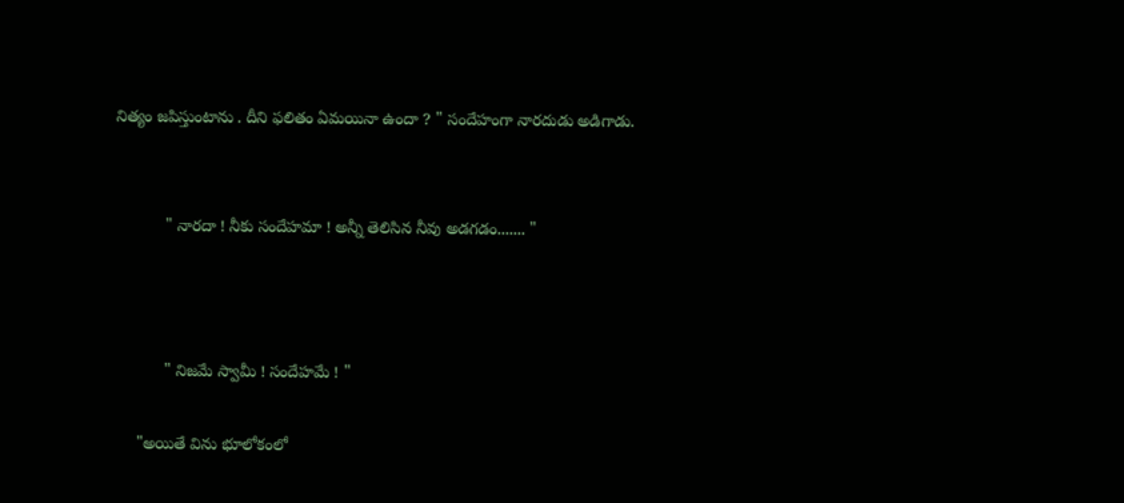నిత్యం జపిస్తుంటాను . దీని ఫలితం ఏమయినా ఉందా ? " సందేహంగా నారదుడు అడిగాడు.


           " నారదా ! నీకు సందేహమా ! అన్నీ తెలిసిన నీవు అడగడం....... "



           " నిజమే స్వామీ ! సందేహమే ! "

     "అయితే విను భూలోకంలో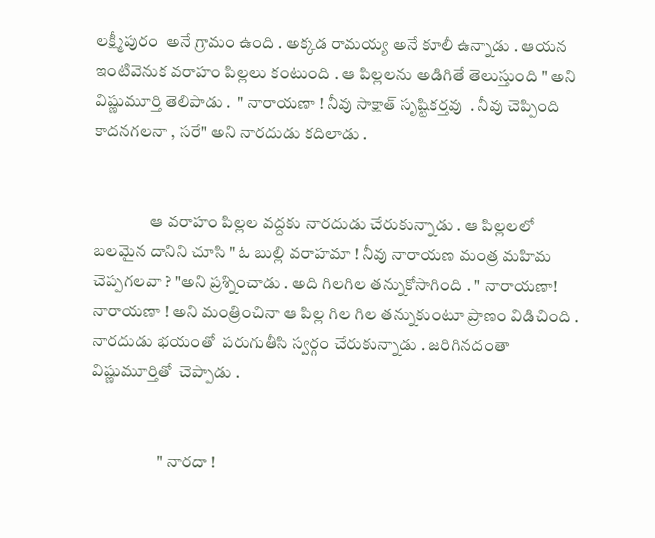లక్ష్మీపురం  అనే గ్రామం ఉంది . అక్కడ రామయ్య అనే కూలీ ఉన్నాడు . ఆయన ఇంటివెనుక వరాహం పిల్లలు కంటుంది . ఆ పిల్లలను అడిగితే తెలుస్తుంది " అని విష్ణుమూర్తి తెలిపాడు .  " నారాయణా ! నీవు సాక్షాత్ సృష్టికర్తవు  . నీవు చెప్పింది కాదనగలనా , సరే" అని నారదుడు కదిలాడు .


                 ఆ వరాహం పిల్లల వద్దకు నారదుడు చేరుకున్నాడు . ఆ పిల్లలలో  బలమైన దానిని చూసి " ఓ బుల్లి వరాహమా ! నీవు నారాయణ మంత్ర మహిమ చెప్పగలవా ? "అని ప్రశ్నించాడు . అది గిలగిల తన్నుకోసాగింది . " నారాయణా!  నారాయణా ! అని మంత్రించినా ఆ పిల్ల గిల గిల తన్నుకుంటూ ప్రాణం విడిచింది . నారదుడు భయంతో  పరుగుతీసి స్వర్గం చేరుకున్నాడు . జరిగినదంతా విష్ణుమూర్తితో  చెప్పాడు .


                    " నారదా !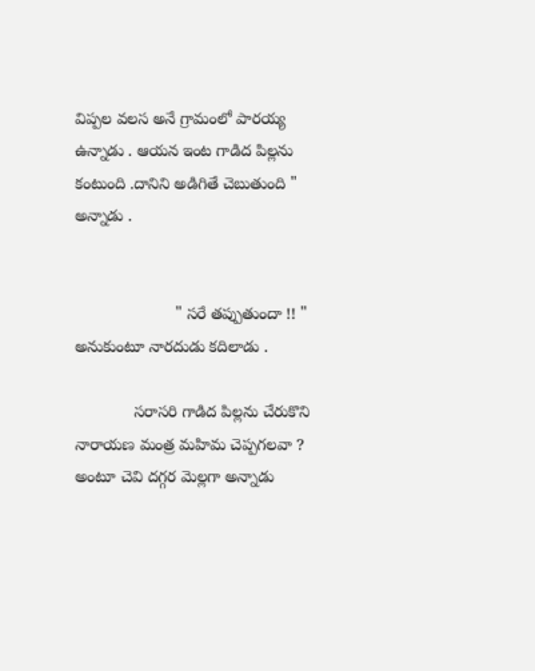విప్పల వలస అనే గ్రామంలో పారయ్య ఉన్నాడు . ఆయన ఇంట గాడిద పిల్లను కంటుంది .దానిని అడిగితే చెబుతుంది " అన్నాడు .


                      " సరే తప్పుతుందా !! " అనుకుంటూ నారదుడు కదిలాడు .

             సరాసరి గాడిద పిల్లను చేరుకొని నారాయణ మంత్ర మహిమ చెప్పగలవా ? అంటూ చెవి దగ్గర మెల్లగా అన్నాడు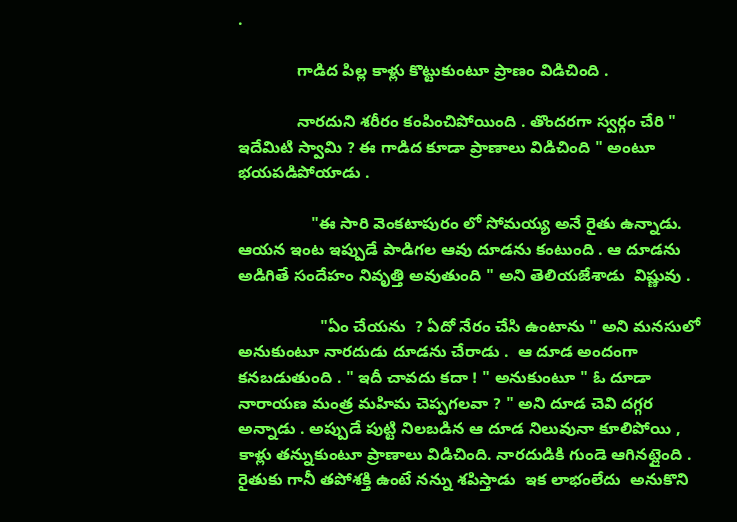.

             గాడిద పిల్ల కాళ్లు కొట్టుకుంటూ ప్రాణం విడిచింది .

             నారదుని శరీరం కంపించిపోయింది . తొందరగా స్వర్గం చేరి " ఇదేమిటి స్వామి ? ఈ గాడిద కూడా ప్రాణాలు విడిచింది " అంటూ భయపడిపోయాడు .

                "ఈ సారి వెంకటాపురం లో సోమయ్య అనే రైతు ఉన్నాడు. ఆయన ఇంట ఇప్పుడే పాడిగల ఆవు దూడను కంటుంది . ఆ దూడను అడిగితే సందేహం నివృత్తి అవుతుంది " అని తెలియజేశాడు  విష్ణువు .

                  "ఏం చేయను  ? ఏదో నేరం చేసి ఉంటాను " అని మనసులో అనుకుంటూ నారదుడు దూడను చేరాడు .  ఆ దూడ అందంగా కనబడుతుంది . " ఇదీ చావదు కదా ! " అనుకుంటూ " ఓ దూడా నారాయణ మంత్ర మహిమ చెప్పగలవా ? " అని దూడ చెవి దగ్గర అన్నాడు . అప్పుడే పుట్టి నిలబడిన ఆ దూడ నిలువునా కూలిపోయి , కాళ్లు తన్నుకుంటూ ప్రాణాలు విడిచింది. నారదుడికి గుండె ఆగినట్లైంది . రైతుకు గానీ తపోశక్తి ఉంటే నన్ను శపిస్తాడు  ఇక లాభంలేదు  అనుకొని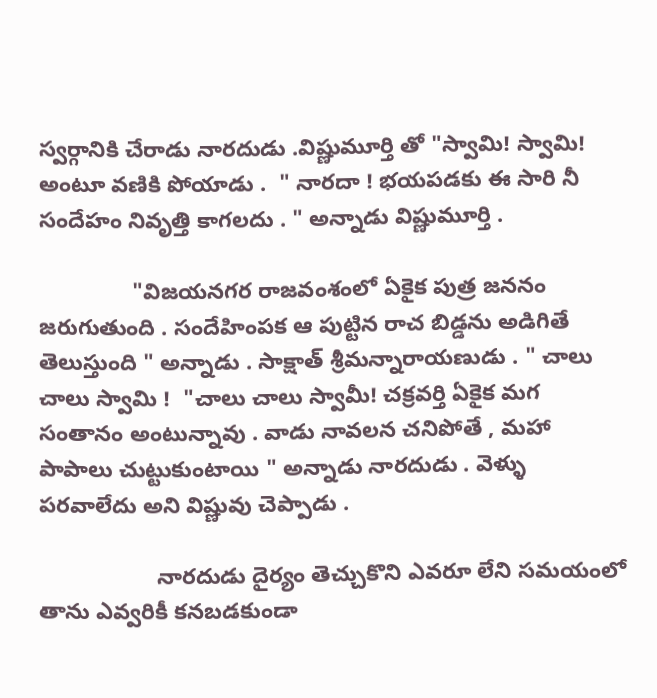స్వర్గానికి చేరాడు నారదుడు .విష్ణుమూర్తి తో "స్వామి! స్వామి! అంటూ వణికి పోయాడు .  " నారదా ! భయపడకు ఈ సారి నీ సందేహం నివృత్తి కాగలదు . " అన్నాడు విష్ణుమూర్తి .

               "విజయనగర రాజవంశంలో ఏకైక పుత్ర జననం జరుగుతుంది . సందేహింపక ఆ పుట్టిన రాచ బిడ్డను అడిగితే తెలుస్తుంది " అన్నాడు . సాక్షాత్ శ్రీమన్నారాయణుడు . " చాలు చాలు స్వామి !  "చాలు చాలు స్వామీ! చక్రవర్తి ఏకైక మగ సంతానం అంటున్నావు . వాడు నావలన చనిపోతే , మహా పాపాలు చుట్టుకుంటాయి " అన్నాడు నారదుడు . వెళ్ళు పరవాలేదు అని విష్ణువు చెప్పాడు .

                   నారదుడు దైర్యం తెచ్చుకొని ఎవరూ లేని సమయంలో తాను ఎవ్వరికీ కనబడకుండా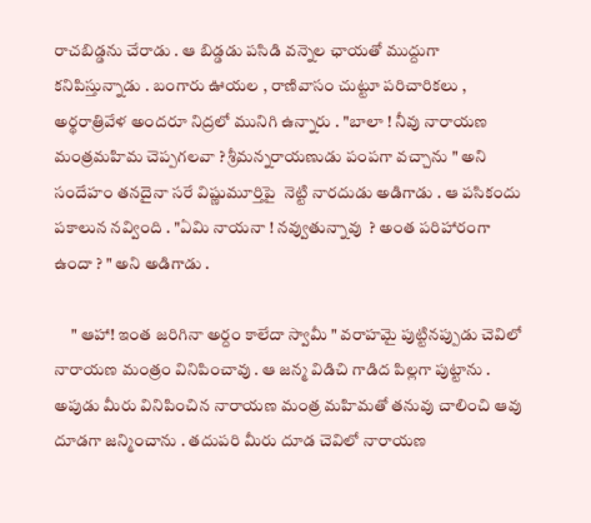రాచబిడ్డను చేరాడు . ఆ బిడ్డడు పసిడి వన్నెల ఛాయతో ముద్దుగా కనిపిస్తున్నాడు . బంగారు ఊయల , రాణివాసం చుట్టూ పరిచారికలు , అర్థరాత్రివేళ అందరూ నిద్రలో మునిగి ఉన్నారు . "బాలా ! నీవు నారాయణ మంత్రమహిమ చెప్పగలవా ? శ్రీమన్నరాయణుడు పంపగా వచ్చాను " అని సందేహం తనదైనా సరే విష్ణుమూర్తిపై  నెట్టి నారదుడు అడిగాడు . ఆ పసికందు పకాలున నవ్వింది . "ఏమి నాయనా ! నవ్వుతున్నావు  ? అంత పరిహారంగా ఉందా ? " అని అడిగాడు .

     " ఆహా! ఇంత జరిగినా అర్దం కాలేదా స్వామీ " వరాహమై పుట్టినప్పుడు చెవిలో నారాయణ మంత్రం వినిపించావు . ఆ జన్మ విడిచి గాడిద పిల్లగా పుట్టాను . అపుడు మీరు వినిపించిన నారాయణ మంత్ర మహిమతో తనువు చాలించి ఆవు దూడగా జన్మించాను . తదుపరి మీరు దూడ చెవిలో నారాయణ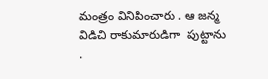మంత్రం వినిపించారు . ఆ జన్మ విడిచి రాకుమారుడిగా  పుట్టాను .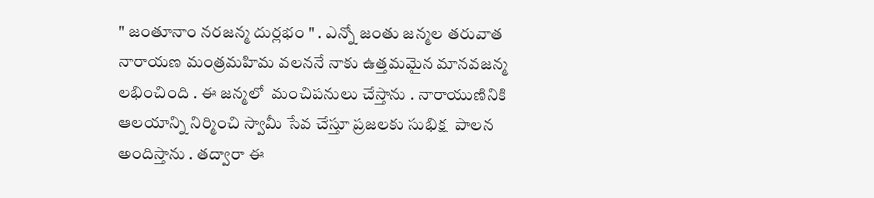" జంతూనాం నరజన్మ దుర్లభం " . ఎన్నో జంతు జన్మల తరువాత నారాయణ మంత్రమహిమ వలననే నాకు ఉత్తమమైన మానవజన్మ  లభించింది . ఈ జన్మలో  మంచిపనులు చేస్తాను . నారాయుణినికి ఆలయాన్ని నిర్మించి స్వామీ సేవ చేస్తూ ప్రజలకు సుభిక్ష  పాలన అందిస్తాను . తద్వారా ఈ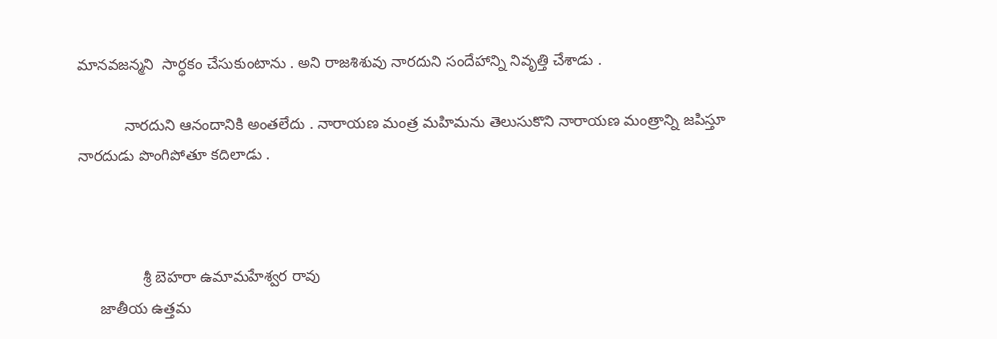మానవజన్మని  సార్ధకం చేసుకుంటాను . అని రాజశిశువు నారదుని సందేహాన్ని నివృత్తి చేశాడు .

           నారదుని ఆనందానికి అంతలేదు . నారాయణ మంత్ర మహిమను తెలుసుకొని నారాయణ మంత్రాన్ని జపిస్తూ నారదుడు పొంగిపోతూ కదిలాడు .



               శ్రీ బెహరా ఉమామహేశ్వర రావు
     జాతీయ ఉత్తమ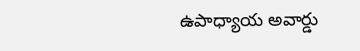ఉపాధ్యాయ అవార్డు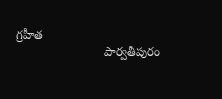గ్రహీత
                          పార్వతీపురం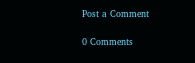Post a Comment

0 Comments